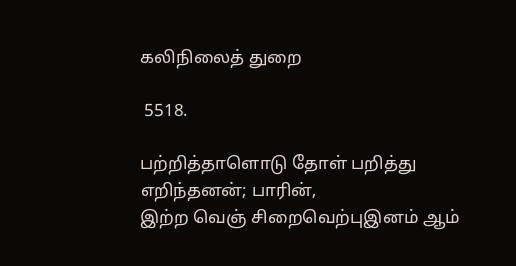கலிநிலைத் துறை

 5518.

பற்றித்தாளொடு தோள் பறித்து எறிந்தனன்; பாரின்,
இற்ற வெஞ் சிறைவெற்புஇனம் ஆம்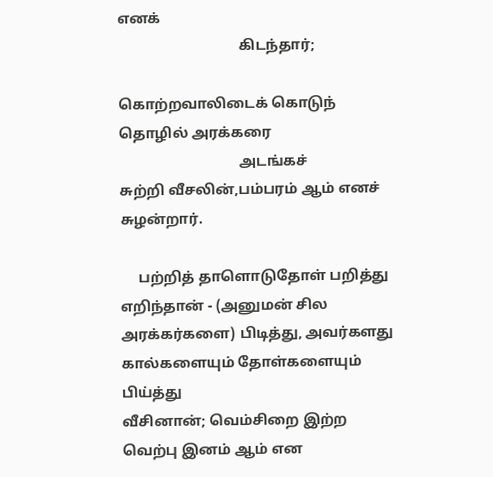எனக்
                                 கிடந்தார்;

கொற்றவாலிடைக் கொடுந் தொழில் அரக்கரை
                                 அடங்கச்
சுற்றி வீசலின்,பம்பரம் ஆம் எனச் சுழன்றார்.

     பற்றித் தாளொடுதோள் பறித்து எறிந்தான் - (அனுமன் சில
அரக்கர்களை) பிடித்து, அவர்களது கால்களையும் தோள்களையும் பிய்த்து
வீசினான்; வெம்சிறை இற்ற வெற்பு இனம் ஆம் என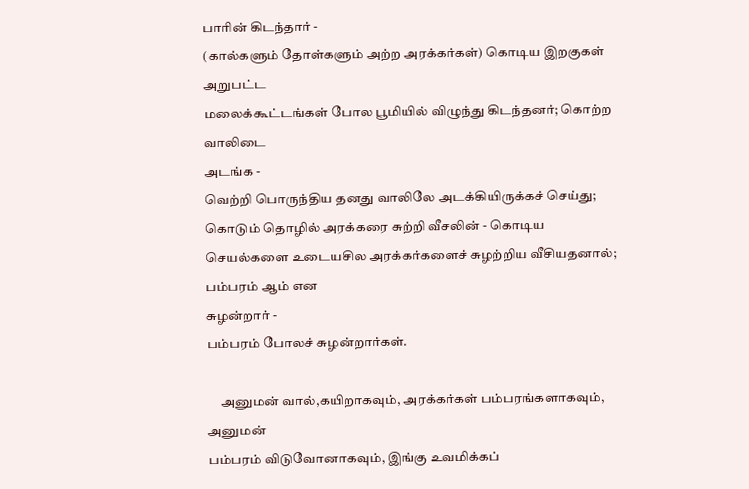பாரின் கிடந்தார் -
(கால்களும் தோள்களும் அற்ற அரக்கர்கள்) கொடிய இறகுகள் அறுபட்ட
மலைக்கூட்டங்கள் போல பூமியில் விழுந்து கிடந்தனர்; கொற்ற வாலிடை
அடங்க -
வெற்றி பொருந்திய தனது வாலிலே அடக்கியிருக்கச் செய்து;
கொடும் தொழில் அரக்கரை சுற்றி வீசலின் - கொடிய செயல்களை உடையசில அரக்கர்களைச் சுழற்றிய வீசியதனால்; பம்பரம் ஆம் என
சுழன்றார் -
பம்பரம் போலச் சுழன்றார்கள்.

     அனுமன் வால்,கயிறாகவும், அரக்கர்கள் பம்பரங்களாகவும், அனுமன்
பம்பரம் விடுவோனாகவும், இங்கு உவமிக்கப்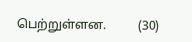பெற்றுள்ளன.          (30)